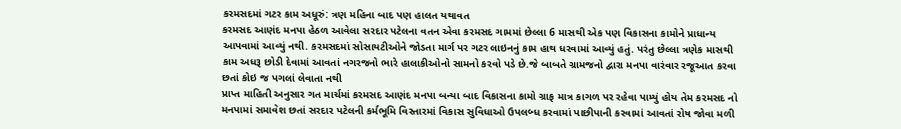કરમસદમાં ગટર કામ અધૂરું: ત્રણ મહિના બાદ પણ હાલત યથાવત
કરમસદ આણંદ મનપા હેઠળ આવેલા સરદાર પટેલના વતન એવા કરમસદ ગામમાં છેલ્લા 6 માસથી એક પણ વિકાસના કામોને પ્રાધાન્ય આપવામાં આવ્યું નથી. કરમસદમાં સોસાયટીઓને જોડતા માર્ગ પર ગટર લાઇનનું કામ હાથ ધરવામાં આવ્યું હતું. પરંતુ છેલ્લા ત્રણેક માસથી કામ અધરૂ છોડી દેવામાં આવતાં નગરજનો ભારે હાલાકીઓનો સામનો કરવો પડે છે.જે બાબતે ગ્રામજનો દ્વારા મનપા વારંવાર રજૂઆત કરવા છતાં કોઇ જ પગલાં લેવાતા નથી
પ્રાપ્ત માહિતી અનુસાર ગત માર્ચમાં કરમસદ આણંદ મનપા બન્યા બાદ વિકાસના કામો ગ્રાફ માત્ર કાગળ પર રહેવા પામ્યું હોય તેમ કરમસદ નો મનપામાં સમાવેશ છતાં સરદાર પટેલની કર્મભૂમિ વિસ્તારમાં વિકાસ સુવિધાઓ ઉપલબ્ધ કરવામાં પાછીપાની કરવામાં આવતાં રોષ જોવા મળી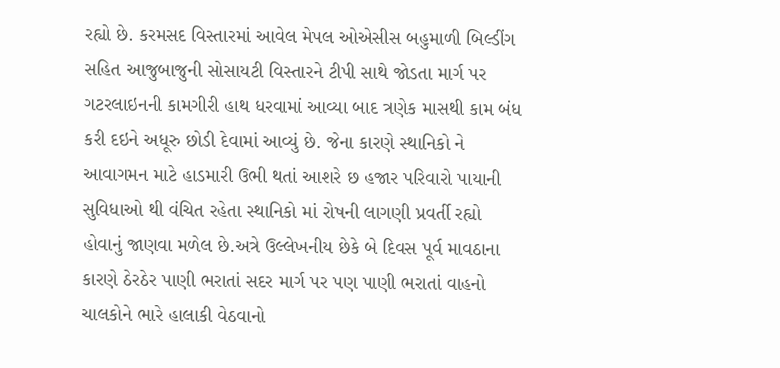રહ્યો છે. કરમસદ વિસ્તારમાં આવેલ મેપલ ઓએસીસ બહુમાળી બિલ્ડીંગ સહિત આજુબાજુની સોસાયટી વિસ્તારને ટીપી સાથે જોડતા માર્ગ પર ગટરલાઇનની કામગીરી હાથ ધરવામાં આવ્યા બાદ ત્રણેક માસથી કામ બંધ કરી દઇને અધૂરુ છોડી દેવામાં આવ્યું છે. જેના કારણે સ્થાનિકો ને આવાગમન માટે હાડમારી ઉભી થતાં આશરે છ હજાર પરિવારો પાયાની સુવિધાઓ થી વંચિત રહેતા સ્થાનિકો માં રોષની લાગણી પ્રવર્તી રહ્યો હોવાનું જાણવા મળેલ છે.અત્રે ઉલ્લેખનીય છેકે બે દિવસ પૂર્વ માવઠાના કારણે ઠેરઠેર પાણી ભરાતાં સદર માર્ગ પર પણ પાણી ભરાતાં વાહનો ચાલકોને ભારે હાલાકી વેઠવાનો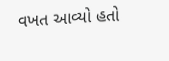વખત આવ્યો હતો